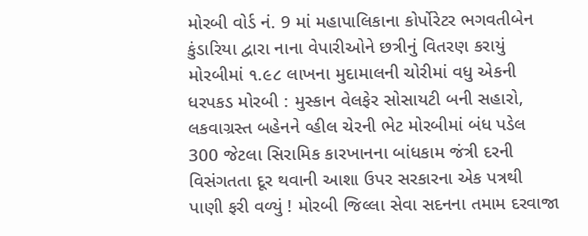મોરબી વોર્ડ નં. 9 માં મહાપાલિકાના કોર્પોરેટર ભગવતીબેન કુંડારિયા દ્વારા નાના વેપારીઓને છત્રીનું વિતરણ કરાયું મોરબીમાં ૧.૯૮ લાખના મુદામાલની ચોરીમાં વધુ એકની ધરપકડ મોરબી : મુસ્કાન વેલફેર સોસાયટી બની સહારો, લકવાગ્રસ્ત બહેનને વ્હીલ ચેરની ભેટ મોરબીમાં બંધ પડેલ 300 જેટલા સિરામિક કારખાનના બાંધકામ જંત્રી દરની વિસંગતતા દૂર થવાની આશા ઉપર સરકારના એક પત્રથી પાણી ફરી વળ્યું ! મોરબી જિલ્લા સેવા સદનના તમામ દરવાજા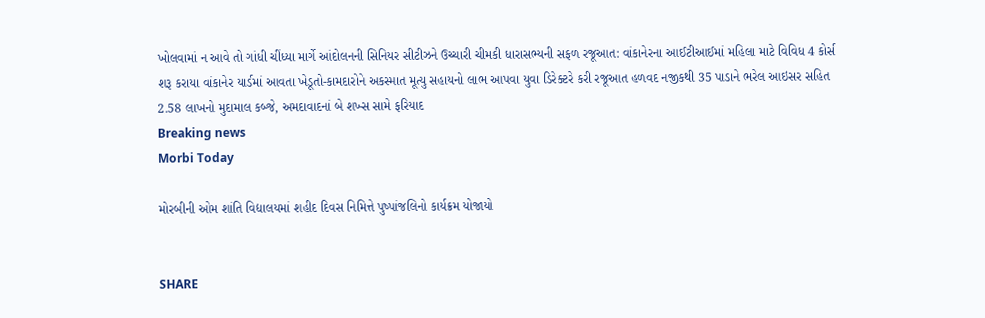ખોલવામાં ન આવે તો ગાંધી ચીંધ્યા માર્ગે આંદોલનની સિનિયર સીટીઝને ઉચ્ચારી ચીમકી ધારાસભ્યની સફળ રજૂઆત: વાંકાનેરના આઈટીઆઈમાં મહિલા માટે વિવિધ 4 કોર્સ શરૂ કરાયા વાંકાનેર યાર્ડમાં આવતા ખેડૂતો-કામદારોને અકસ્માત મૂત્યુ સહાયનો લાભ આપવા યુવા ડિરેક્ટરે કરી રજૂઆત હળવદ નજીકથી 35 પાડાને ભરેલ આઇસર સહિત 2.58 લાખનો મુદામાલ કબ્જે, અમદાવાદનાં બે શખ્સ સામે ફરિયાદ
Breaking news
Morbi Today

મોરબીની ઓમ શાંતિ વિદ્યાલયમાં શહીદ દિવસ નિમિત્તે પુષ્પાંજલિનો કાર્યક્રમ યોજાયો


SHARE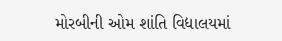મોરબીની ઓમ શાંતિ વિદ્યાલયમાં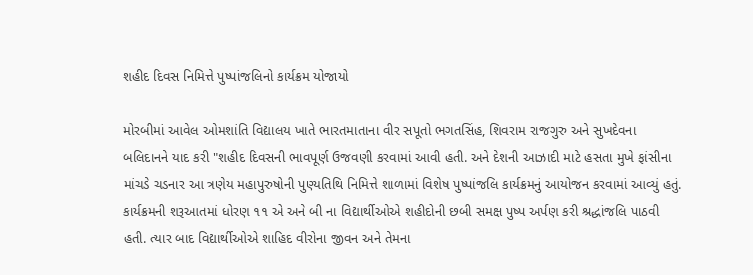શહીદ દિવસ નિમિત્તે પુષ્પાંજલિનો કાર્યક્રમ યોજાયો

મોરબીમાં આવેલ ઓમશાંતિ વિદ્યાલય ખાતે ભારતમાતાના વીર સપૂતો ભગતસિંહ, શિવરામ રાજગુરુ અને સુખદેવના બલિદાનને યાદ કરી "શહીદ દિવસની ભાવપૂર્ણ ઉજવણી કરવામાં આવી હતી. અને દેશની આઝાદી માટે હસતા મુખે ફાંસીના માંચડે ચડનાર આ ત્રણેય મહાપુરુષોની પુણ્યતિથિ નિમિત્તે શાળામાં વિશેષ પુષ્પાંજલિ કાર્યક્રમનું આયોજન કરવામાં આવ્યું હતું. કાર્યક્રમની શરૂઆતમાં ધોરણ ૧૧ એ અને બી ના વિદ્યાર્થીઓએ શહીદોની છબી સમક્ષ પુષ્પ અર્પણ કરી શ્રદ્ધાંજલિ પાઠવી હતી. ત્યાર બાદ વિદ્યાર્થીઓએ શાહિદ વીરોના જીવન અને તેમના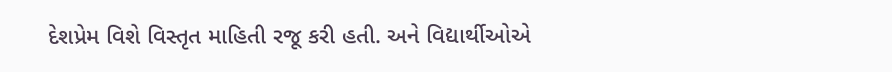દેશપ્રેમ વિશે વિસ્તૃત માહિતી રજૂ કરી હતી. અને વિદ્યાર્થીઓએ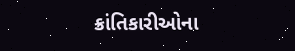ક્રાંતિકારીઓના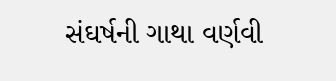સંઘર્ષની ગાથા વર્ણવી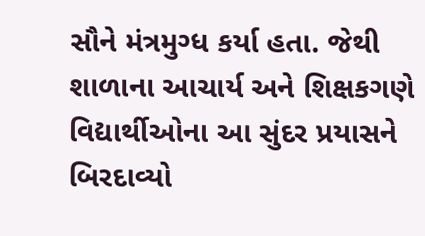સૌને મંત્રમુગ્ધ કર્યા હતા. જેથી શાળાના આચાર્ય અને શિક્ષકગણે વિદ્યાર્થીઓના આ સુંદર પ્રયાસને બિરદાવ્યો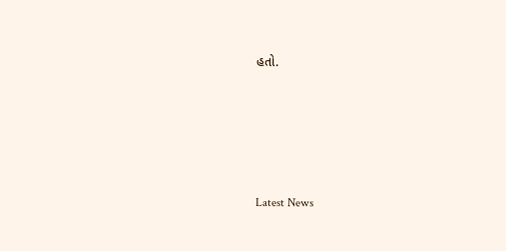હતો.






Latest News